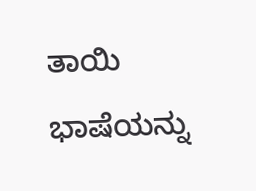ತಾಯಿ ಭಾಷೆಯನ್ನು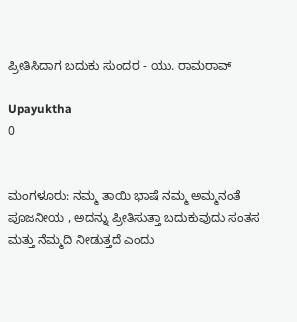ಪ್ರೀತಿಸಿದಾಗ ಬದುಕು ಸುಂದರ - ಯು. ರಾಮರಾವ್

Upayuktha
0


ಮಂಗಳೂರು: ನಮ್ಮ ತಾಯಿ ಭಾಷೆ ನಮ್ಮ ಅಮ್ಮನಂತೆ ಪೂಜನೀಯ , ಅದನ್ನು ಪ್ರೀತಿಸುತ್ತಾ ಬದುಕುವುದು ಸಂತಸ ಮತ್ತು ನೆಮ್ಮದಿ ನೀಡುತ್ತದೆ ಎಂದು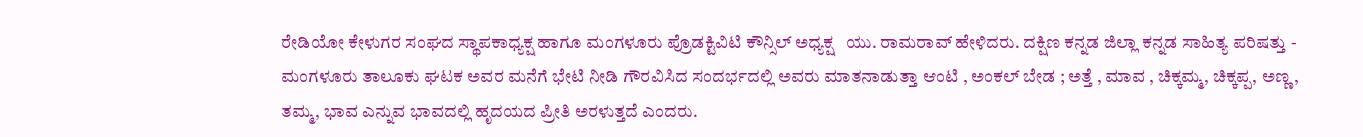ರೇಡಿಯೋ ಕೇಳುಗರ ಸಂಘದ ಸ್ಥಾಪಕಾಧ್ಯಕ್ಷ ಹಾಗೂ ಮಂಗಳೂರು ಪ್ರೊಡಕ್ಟಿವಿಟಿ ಕೌನ್ಸಿಲ್ ಅಧ್ಯಕ್ಷ   ಯು. ರಾಮರಾವ್ ಹೇಳಿದರು. ದಕ್ಷಿಣ ಕನ್ನಡ ಜಿಲ್ಲಾ ಕನ್ನಡ ಸಾಹಿತ್ಯ ಪರಿಷತ್ತು - ಮಂಗಳೂರು ತಾಲೂಕು ಘಟಕ ಅವರ ಮನೆಗೆ ಭೇಟಿ ನೀಡಿ ಗೌರವಿಸಿದ ಸಂದರ್ಭದಲ್ಲಿ ಅವರು ಮಾತನಾಡುತ್ತಾ ಆಂಟಿ , ಅಂಕಲ್ ಬೇಡ ; ಅತ್ತೆ , ಮಾವ , ಚಿಕ್ಕಮ್ಮ, ಚಿಕ್ಕಪ್ಪ, ಅಣ್ಣ, ತಮ್ಮ, ಭಾವ ಎನ್ನುವ ಭಾವದಲ್ಲಿ ಹೃದಯದ ಪ್ರೀತಿ ಅರಳುತ್ತದೆ ಎಂದರು.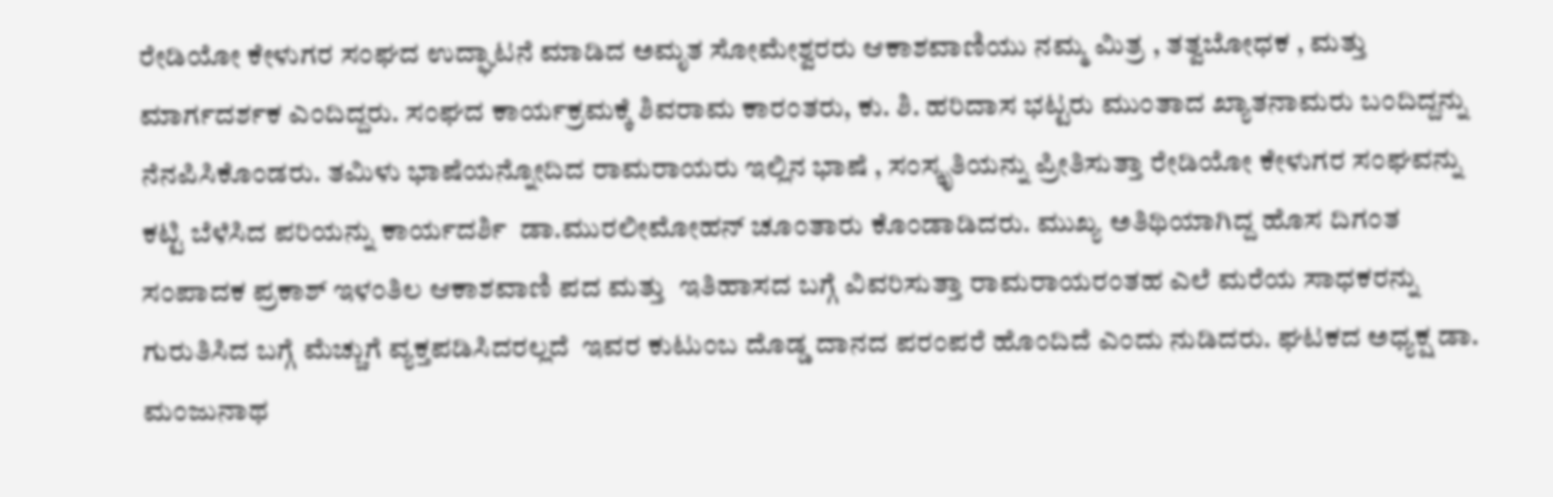ರೇಡಿಯೋ ಕೇಳುಗರ ಸಂಘದ ಉದ್ಘಾಟನೆ ಮಾಡಿದ ಅಮೃತ ಸೋಮೇಶ್ವರರು ಆಕಾಶವಾಣಿಯು ನಮ್ಮ ಮಿತ್ರ , ತತ್ವಬೋಧಕ , ಮತ್ತು ಮಾರ್ಗದರ್ಶಕ ಎಂದಿದ್ದರು. ಸಂಘದ ಕಾರ್ಯಕ್ರಮಕ್ಕೆ ಶಿವರಾಮ ಕಾರಂತರು, ಕು. ಶಿ. ಹರಿದಾಸ ಭಟ್ಟರು ಮುಂತಾದ ಖ್ಯಾತನಾಮರು ಬಂದಿದ್ದನ್ನು ನೆನಪಿಸಿಕೊಂಡರು. ತಮಿಳು ಭಾಷೆಯನ್ನೋದಿದ ರಾಮರಾಯರು ಇಲ್ಲಿನ ಭಾಷೆ , ಸಂಸ್ಕೃತಿಯನ್ನು ಪ್ರೀತಿಸುತ್ತಾ ರೇಡಿಯೋ ಕೇಳುಗರ ಸಂಘವನ್ನು ಕಟ್ಟಿ ಬೆಳೆಸಿದ ಪರಿಯನ್ನು ಕಾರ್ಯದರ್ಶಿ  ಡಾ.ಮುರಲೀಮೋಹನ್ ಚೂಂತಾರು ಕೊಂಡಾಡಿದರು. ಮುಖ್ಯ ಅತಿಥಿಯಾಗಿದ್ದ ಹೊಸ ದಿಗಂತ ಸಂಪಾದಕ ಪ್ರಕಾಶ್ ಇಳಂತಿಲ ಆಕಾಶವಾಣಿ ಪದ ಮತ್ತು  ಇತಿಹಾಸದ ಬಗ್ಗೆ ವಿವರಿಸುತ್ತಾ ರಾಮರಾಯರಂತಹ ಎಲೆ ಮರೆಯ ಸಾಧಕರನ್ನು ಗುರುತಿಸಿದ ಬಗ್ಗೆ ಮೆಚ್ಚುಗೆ ವ್ಯಕ್ತಪಡಿಸಿದರಲ್ಲದೆ  ಇವರ ಕುಟುಂಬ ದೊಡ್ಡ ದಾನದ ಪರಂಪರೆ ಹೊಂದಿದೆ ಎಂದು ನುಡಿದರು. ಘಟಕದ ಅಧ್ಯಕ್ಷ ಡಾ. ಮಂಜುನಾಥ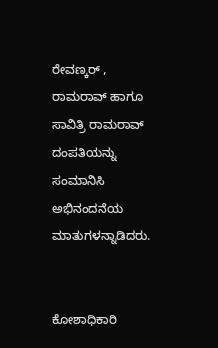ರೇವಣ್ಕರ್ , ರಾಮರಾವ್ ಹಾಗೂ ಸಾವಿತ್ರಿ ರಾಮರಾವ್ ದಂಪತಿಯನ್ನು ಸಂಮಾನಿಸಿ ಅಭಿನಂದನೆಯ  ಮಾತುಗಳನ್ನಾಡಿದರು.


ಕೋಶಾಧಿಕಾರಿ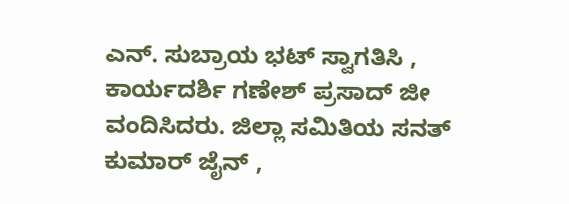ಎನ್. ಸುಬ್ರಾಯ ಭಟ್ ಸ್ವಾಗತಿಸಿ , ಕಾರ್ಯದರ್ಶಿ ಗಣೇಶ್ ಪ್ರಸಾದ್ ಜೀ ವಂದಿಸಿದರು. ಜಿಲ್ಲಾ ಸಮಿತಿಯ ಸನತ್ ಕುಮಾರ್ ಜೈನ್ ,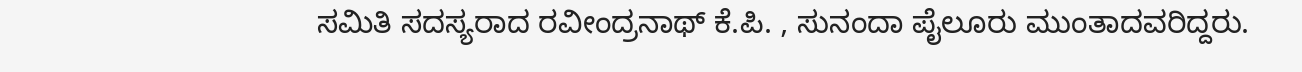ಸಮಿತಿ ಸದಸ್ಯರಾದ ರವೀಂದ್ರನಾಥ್ ಕೆ.ಪಿ. , ಸುನಂದಾ ಪೈಲೂರು ಮುಂತಾದವರಿದ್ದರು.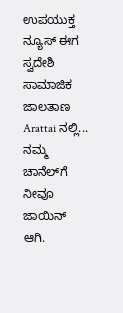ಉಪಯುಕ್ತ ನ್ಯೂಸ್ ಈಗ ಸ್ವದೇಶಿ ಸಾಮಾಜಿಕ ಜಾಲತಾಣ Arattai ನಲ್ಲಿ... ನಮ್ಮ ಚಾನೆಲ್‌ಗೆ ನೀವೂ ಜಾಯಿನ್ ಆಗಿ.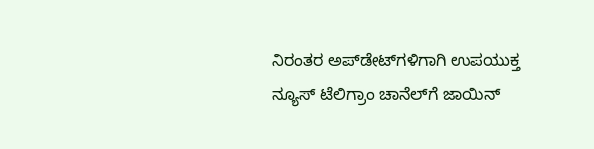ನಿರಂತರ ಅಪ್‌ಡೇಟ್‌ಗಳಿಗಾಗಿ ಉಪಯುಕ್ತ ನ್ಯೂಸ್‌ ಟೆಲಿಗ್ರಾಂ ಚಾನೆಲ್‌ಗೆ ಜಾಯಿನ್‌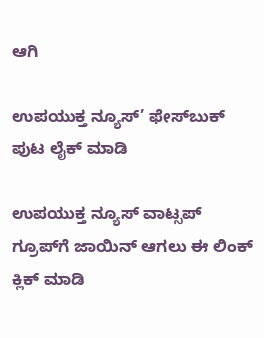ಆಗಿ

ಉಪಯುಕ್ತ ನ್ಯೂಸ್‌’ ಫೇಸ್‌ಬುಕ್ ಪುಟ ಲೈಕ್ ಮಾಡಿ

ಉಪಯುಕ್ತ ನ್ಯೂಸ್‌ ವಾಟ್ಸಪ್‌  ಗ್ರೂಪ್‌ಗೆ ಜಾಯಿನ್ ಆಗಲು ಈ ಲಿಂಕ್ ಕ್ಲಿಕ್ ಮಾಡಿ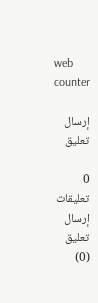web counter

إرسال تعليق

0 تعليقات
إرسال تعليق (0)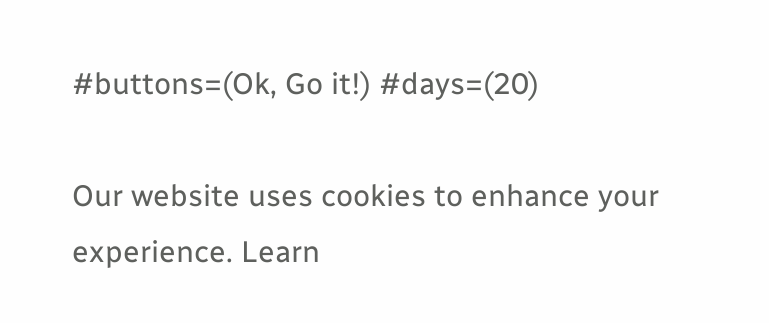#buttons=(Ok, Go it!) #days=(20)

Our website uses cookies to enhance your experience. Learn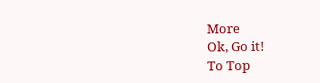More
Ok, Go it!
To Top